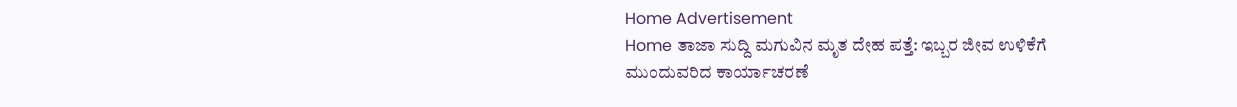Home Advertisement
Home ತಾಜಾ ಸುದ್ದಿ ಮಗುವಿನ ಮೃತ ದೇಹ ಪತ್ತೆ: ಇಬ್ಬರ ಜೀವ ಉಳಿಕೆಗೆ ಮುಂದುವರಿದ ಕಾರ್ಯಾಚರಣೆ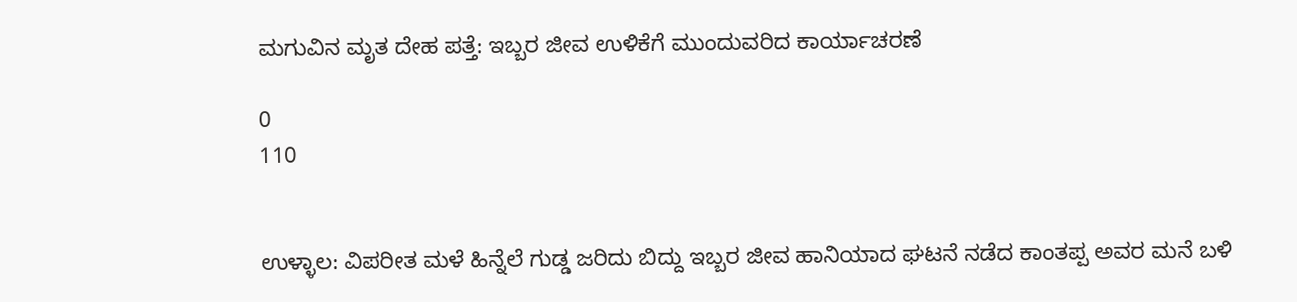ಮಗುವಿನ ಮೃತ ದೇಹ ಪತ್ತೆ: ಇಬ್ಬರ ಜೀವ ಉಳಿಕೆಗೆ ಮುಂದುವರಿದ ಕಾರ್ಯಾಚರಣೆ

0
110


ಉಳ್ಳಾಲ: ವಿಪರೀತ ಮಳೆ ಹಿನ್ನೆಲೆ ಗುಡ್ಡ ಜರಿದು ಬಿದ್ದು ಇಬ್ಬರ ಜೀವ ಹಾನಿಯಾದ ಘಟನೆ ನಡೆದ ಕಾಂತಪ್ಪ ಅವರ ಮನೆ ಬಳಿ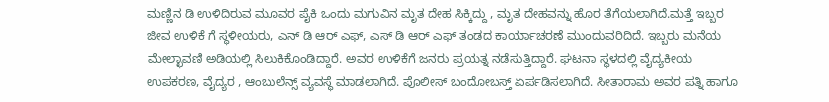ಮಣ್ಣಿನ ಡಿ ಉಳಿದಿರುವ ಮೂವರ ಪೈಕಿ ಒಂದು ಮಗುವಿನ ಮೃತ ದೇಹ ಸಿಕ್ಕಿದ್ದು , ಮೃತ ದೇಹವನ್ನು ಹೊರ ತೆಗೆಯಲಾಗಿದೆ.ಮತ್ತೆ ಇಬ್ಬರ ಜೀವ ಉಳಿಕೆ ಗೆ ಸ್ಥಳೀಯರು, ಎನ್ ಡಿ ಆರ್ ಎಫ್, ಎಸ್ ಡಿ ಆರ್ ಎಫ್ ತಂಡದ ಕಾರ್ಯಾಚರಣೆ ಮುಂದುವರಿದಿದೆ. ಇಬ್ಬರು ಮನೆಯ ಮೇಲ್ಛಾವಣಿ ಅಡಿಯಲ್ಲಿ ಸಿಲುಕಿಕೊಂಡಿದ್ದಾರೆ. ಅವರ ಉಳಿಕೆಗೆ ಜನರು ಪ್ರಯತ್ನ ನಡೆಸುತ್ತಿದ್ದಾರೆ. ಘಟನಾ ಸ್ಥಳದಲ್ಲಿ ವೈದ್ಯಕೀಯ ಉಪಕರಣ, ವೈದ್ಯರ , ಆಂಬುಲೆನ್ಸ್ ವ್ಯವಸ್ಥೆ ಮಾಡಲಾಗಿದೆ. ಪೊಲೀಸ್ ಬಂದೋಬಸ್ತ್ ಏರ್ಪಡಿಸಲಾಗಿದೆ. ಸೀತಾರಾಮ ಅವರ ಪತ್ನಿ ಹಾಗೂ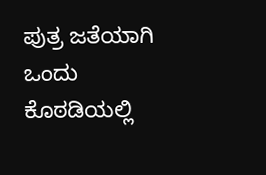ಪುತ್ರ ಜತೆಯಾಗಿ ಒಂದು ಕೊಠಡಿಯಲ್ಲಿ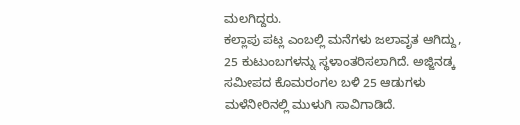ಮಲಗಿದ್ದರು.
ಕಲ್ಲಾಪು ಪಟ್ಲ ಎಂಬಲ್ಲಿ ಮನೆಗಳು ಜಲಾವೃತ ಆಗಿದ್ದು, 25 ಕುಟುಂಬಗಳನ್ನು ಸ್ಥಳಾಂತರಿಸಲಾಗಿದೆ. ಅಜ್ಜಿನಡ್ಕ ಸಮೀಪದ ಕೊಮರಂಗಲ ಬಳಿ 25 ಆಡುಗಳು ಮಳೆ‌ನೀರಿನಲ್ಲಿ ಮುಳುಗಿ ಸಾವಿಗಾಡಿದೆ.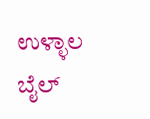ಉಳ್ಳಾಲ ಬೈಲ್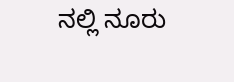ನಲ್ಲಿ ನೂರು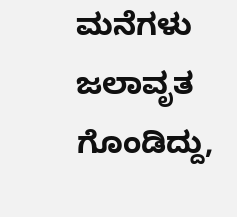ಮನೆಗಳು ಜಲಾವೃತ ಗೊಂಡಿದ್ದು,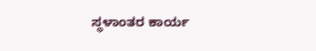ಸ್ಥಳಾಂತರ ಕಾರ್ಯ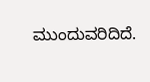ಮುಂದುವರಿದಿದೆ.